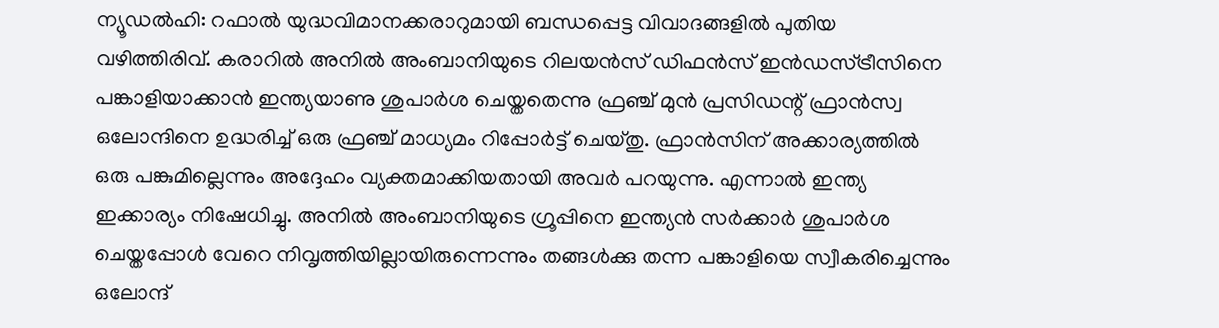ന്യൂഡൽഹി: റഫാൽ യുദ്ധവിമാനക്കരാറുമായി ബന്ധപ്പെട്ട വിവാദങ്ങളിൽ പുതിയ വഴിത്തിരിവ്. കരാറിൽ അനിൽ അംബാനിയുടെ റിലയൻസ് ഡിഫൻസ് ഇൻഡസ്ട്രീസിനെ പങ്കാളിയാക്കാൻ ഇന്ത്യയാണു ശുപാർശ ചെയ്തതെന്നു ഫ്രഞ്ച് മുൻ പ്രസിഡന്റ് ഫ്രാൻസ്വ ഒലോന്ദിനെ ഉദ്ധരിച്ച് ഒരു ഫ്രഞ്ച് മാധ്യമം റിപ്പോർട്ട് ചെയ്തു. ഫ്രാൻസിന് അക്കാര്യത്തിൽ ഒരു പങ്കുമില്ലെന്നും അദ്ദേഹം വ്യക്തമാക്കിയതായി അവർ പറയുന്നു. എന്നാൽ ഇന്ത്യ ഇക്കാര്യം നിഷേധിച്ചു. അനിൽ അംബാനിയുടെ ഗ്രൂപ്പിനെ ഇന്ത്യൻ സർക്കാർ ശുപാർശ ചെയ്തപ്പോൾ വേറെ നിവൃത്തിയില്ലായിരുന്നെന്നും തങ്ങൾക്കു തന്ന പങ്കാളിയെ സ്വീകരിച്ചെന്നും ഒലോന്ദ്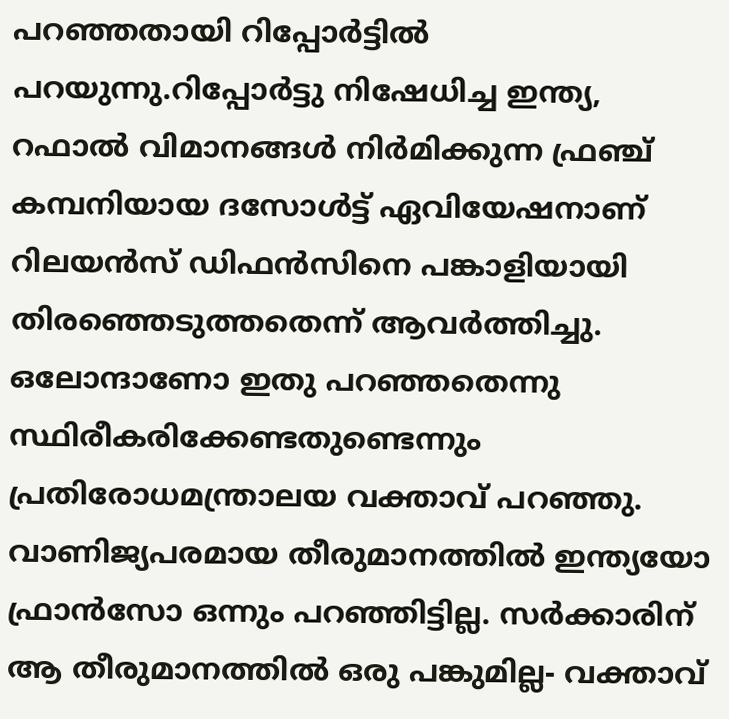പറഞ്ഞതായി റിപ്പോർട്ടിൽ പറയുന്നു.റിപ്പോർട്ടു നിഷേധിച്ച ഇന്ത്യ, റഫാൽ വിമാനങ്ങൾ നിർമിക്കുന്ന ഫ്രഞ്ച് കമ്പനിയായ ദസോൾട്ട് ഏവിയേഷനാണ് റിലയൻസ് ഡിഫൻസിനെ പങ്കാളിയായി തിരഞ്ഞെടുത്തതെന്ന് ആവർത്തിച്ചു. ഒലോന്ദാണോ ഇതു പറഞ്ഞതെന്നു സ്ഥിരീകരിക്കേണ്ടതുണ്ടെന്നും പ്രതിരോധമന്ത്രാലയ വക്താവ് പറഞ്ഞു. വാണിജ്യപരമായ തീരുമാനത്തിൽ ഇന്ത്യയോ ഫ്രാൻസോ ഒന്നും പറഞ്ഞിട്ടില്ല. സർക്കാരിന് ആ തീരുമാനത്തിൽ ഒരു പങ്കുമില്ല- വക്താവ്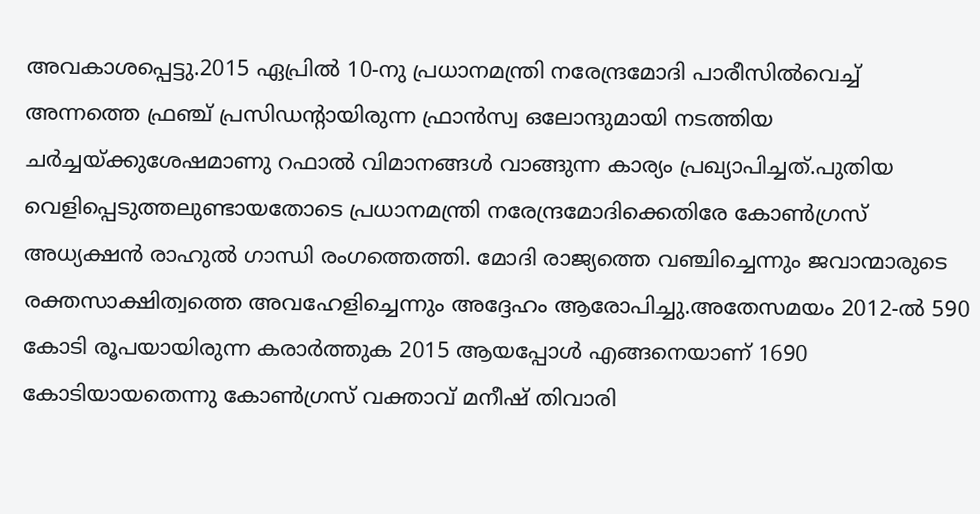അവകാശപ്പെട്ടു.2015 ഏപ്രിൽ 10-നു പ്രധാനമന്ത്രി നരേന്ദ്രമോദി പാരീസിൽവെച്ച് അന്നത്തെ ഫ്രഞ്ച് പ്രസിഡന്റായിരുന്ന ഫ്രാൻസ്വ ഒലോന്ദുമായി നടത്തിയ ചർച്ചയ്ക്കുശേഷമാണു റഫാൽ വിമാനങ്ങൾ വാങ്ങുന്ന കാര്യം പ്രഖ്യാപിച്ചത്.പുതിയ വെളിപ്പെടുത്തലുണ്ടായതോടെ പ്രധാനമന്ത്രി നരേന്ദ്രമോദിക്കെതിരേ കോൺഗ്രസ് അധ്യക്ഷൻ രാഹുൽ ഗാന്ധി രംഗത്തെത്തി. മോദി രാജ്യത്തെ വഞ്ചിച്ചെന്നും ജവാന്മാരുടെ രക്തസാക്ഷിത്വത്തെ അവഹേളിച്ചെന്നും അദ്ദേഹം ആരോപിച്ചു.അതേസമയം 2012-ൽ 590 കോടി രൂപയായിരുന്ന കരാർത്തുക 2015 ആയപ്പോൾ എങ്ങനെയാണ് 1690 കോടിയായതെന്നു കോൺഗ്രസ് വക്താവ് മനീഷ് തിവാരി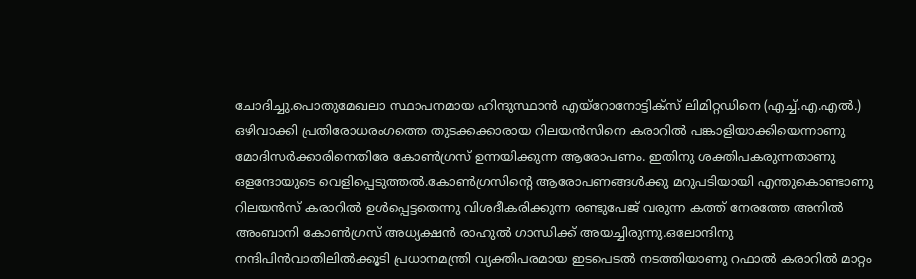ചോദിച്ചു.പൊതുമേഖലാ സ്ഥാപനമായ ഹിന്ദുസ്ഥാൻ എയ്റോനോട്ടിക്സ് ലിമിറ്റഡിനെ (എച്ച്.എ.എൽ.) ഒഴിവാക്കി പ്രതിരോധരംഗത്തെ തുടക്കക്കാരായ റിലയൻസിനെ കരാറിൽ പങ്കാളിയാക്കിയെന്നാണു മോദിസർക്കാരിനെതിരേ കോൺഗ്രസ് ഉന്നയിക്കുന്ന ആരോപണം. ഇതിനു ശക്തിപകരുന്നതാണു ഒളന്ദോയുടെ വെളിപ്പെടുത്തൽ.കോൺഗ്രസിന്റെ ആരോപണങ്ങൾക്കു മറുപടിയായി എന്തുകൊണ്ടാണു റിലയൻസ് കരാറിൽ ഉൾപ്പെട്ടതെന്നു വിശദീകരിക്കുന്ന രണ്ടുപേജ് വരുന്ന കത്ത് നേരത്തേ അനിൽ അംബാനി കോൺഗ്രസ് അധ്യക്ഷൻ രാഹുൽ ഗാന്ധിക്ക് അയച്ചിരുന്നു.ഒലോന്ദിനു നന്ദിപിൻവാതിലിൽക്കൂടി പ്രധാനമന്ത്രി വ്യക്തിപരമായ ഇടപെടൽ നടത്തിയാണു റഫാൽ കരാറിൽ മാറ്റം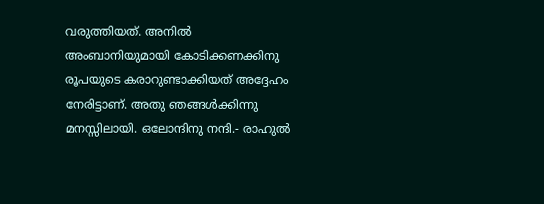വരുത്തിയത്. അനിൽ അംബാനിയുമായി കോടിക്കണക്കിനു രൂപയുടെ കരാറുണ്ടാക്കിയത് അദ്ദേഹം നേരിട്ടാണ്. അതു ഞങ്ങൾക്കിന്നു മനസ്സിലായി. ഒലോന്ദിനു നന്ദി.- രാഹുൽ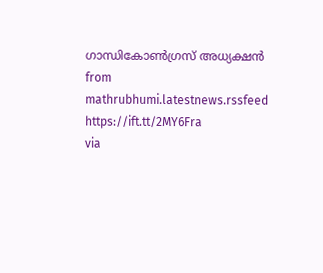ഗാന്ധികോൺഗ്രസ് അധ്യക്ഷൻ
from mathrubhumi.latestnews.rssfeed https://ift.tt/2MY6Fra
via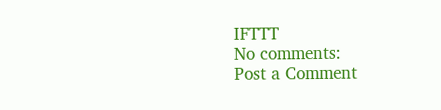IFTTT
No comments:
Post a Comment